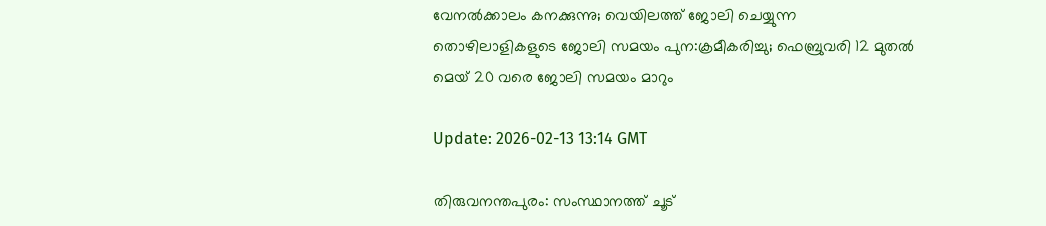വേനല്‍ക്കാലം കനക്കുന്നു; വെയിലത്ത് ജോലി ചെയ്യുന്ന തൊഴിലാളികളുടെ ജോലി സമയം പുന:ക്രമീകരിച്ചു; ഫെബ്രുവരി 12 മുതല്‍ മെയ് 20 വരെ ജോലി സമയം മാറും

Update: 2026-02-13 13:14 GMT

തിരുവനന്തപുരം: സംസ്ഥാനത്ത് ചൂട്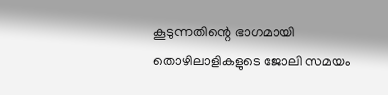കൂടുന്നതിന്റെ ഭാഗമായി തൊഴിലാളികളുടെ ജോലി സമയം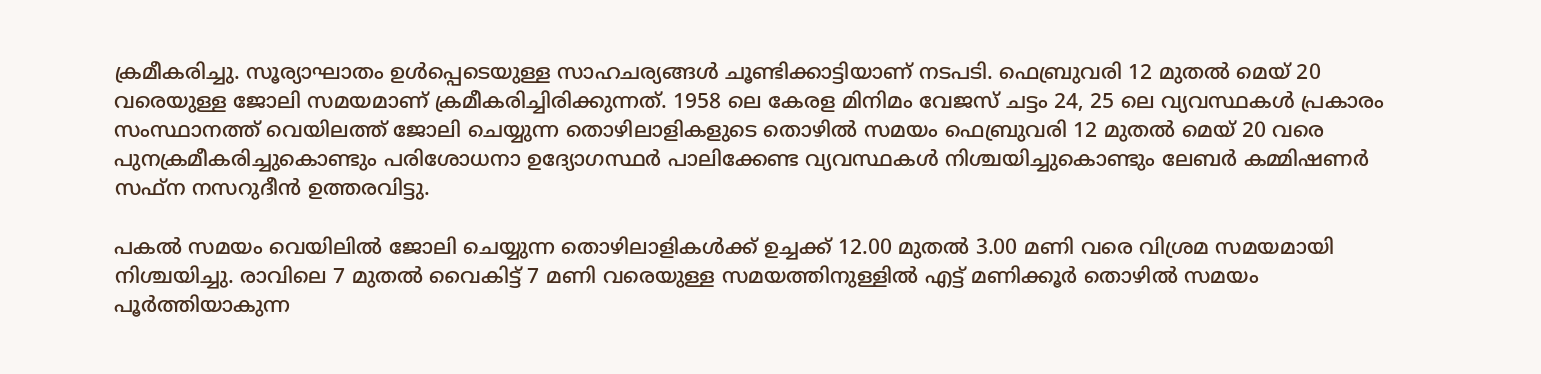ക്രമീകരിച്ചു. സൂര്യാഘാതം ഉള്‍പ്പെടെയുള്ള സാഹചര്യങ്ങള്‍ ചൂണ്ടിക്കാട്ടിയാണ് നടപടി. ഫെബ്രുവരി 12 മുതല്‍ മെയ് 20 വരെയുള്ള ജോലി സമയമാണ് ക്രമീകരിച്ചിരിക്കുന്നത്. 1958 ലെ കേരള മിനിമം വേജസ് ചട്ടം 24, 25 ലെ വ്യവസ്ഥകള്‍ പ്രകാരം സംസ്ഥാനത്ത് വെയിലത്ത് ജോലി ചെയ്യുന്ന തൊഴിലാളികളുടെ തൊഴില്‍ സമയം ഫെബ്രുവരി 12 മുതല്‍ മെയ് 20 വരെ പുനക്രമീകരിച്ചുകൊണ്ടും പരിശോധനാ ഉദ്യോഗസ്ഥര്‍ പാലിക്കേണ്ട വ്യവസ്ഥകള്‍ നിശ്ചയിച്ചുകൊണ്ടും ലേബര്‍ കമ്മിഷണര്‍ സഫ്‌ന നസറുദീന്‍ ഉത്തരവിട്ടു.

പകല്‍ സമയം വെയിലില്‍ ജോലി ചെയ്യുന്ന തൊഴിലാളികള്‍ക്ക് ഉച്ചക്ക് 12.00 മുതല്‍ 3.00 മണി വരെ വിശ്രമ സമയമായി നിശ്ചയിച്ചു. രാവിലെ 7 മുതല്‍ വൈകിട്ട് 7 മണി വരെയുള്ള സമയത്തിനുള്ളില്‍ എട്ട് മണിക്കൂര്‍ തൊഴില്‍ സമയം പൂര്‍ത്തിയാകുന്ന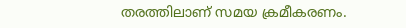തരത്തിലാണ് സമയ ക്രമീകരണം.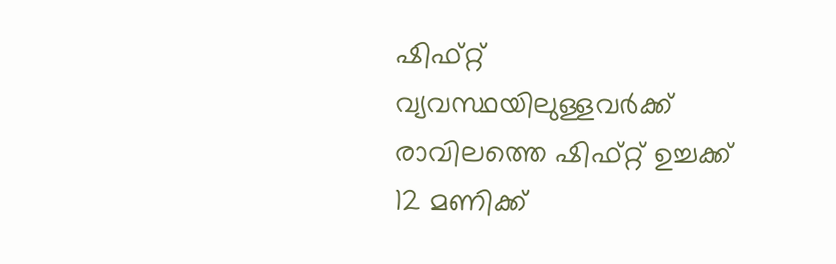ഷിഫ്റ്റ് വ്യവസ്ഥയിലുള്ളവര്‍ക്ക് രാവിലത്തെ ഷിഫ്റ്റ് ഉച്ചക്ക് 12 മണിക്ക്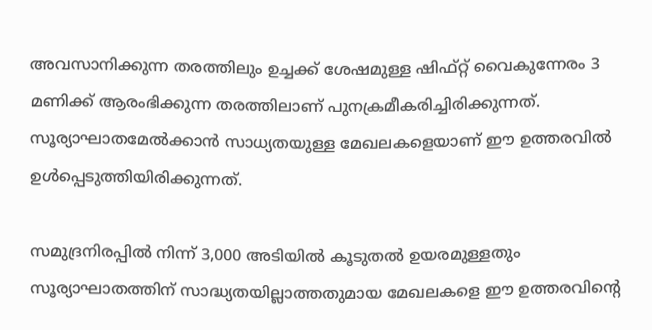അവസാനിക്കുന്ന തരത്തിലും ഉച്ചക്ക് ശേഷമുള്ള ഷിഫ്റ്റ് വൈകുന്നേരം 3 മണിക്ക് ആരംഭിക്കുന്ന തരത്തിലാണ് പുനക്രമീകരിച്ചിരിക്കുന്നത്. സൂര്യാഘാതമേല്‍ക്കാന്‍ സാധ്യതയുള്ള മേഖലകളെയാണ് ഈ ഉത്തരവില്‍ ഉള്‍പ്പെടുത്തിയിരിക്കുന്നത്.

സമുദ്രനിരപ്പില്‍ നിന്ന് 3,000 അടിയില്‍ കൂടുതല്‍ ഉയരമുള്ളതും സൂര്യാഘാതത്തിന് സാദ്ധ്യതയില്ലാത്തതുമായ മേഖലകളെ ഈ ഉത്തരവിന്റെ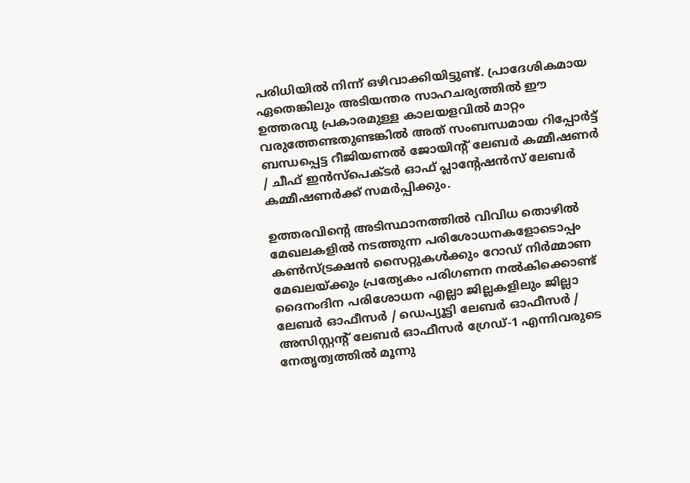പരിധിയില്‍ നിന്ന് ഒഴിവാക്കിയിട്ടുണ്ട്. പ്രാദേശികമായ ഏതെങ്കിലും അടിയന്തര സാഹചര്യത്തില്‍ ഈ ഉത്തരവു പ്രകാരമുള്ള കാലയളവില്‍ മാറ്റം വരുത്തേണ്ടതുണ്ടങ്കില്‍ അത് സംബന്ധമായ റിപ്പോര്‍ട്ട് ബന്ധപ്പെട്ട റീജിയണല്‍ ജോയിന്റ് ലേബര്‍ കമ്മീഷണര്‍ / ചീഫ് ഇന്‍സ്‌പെക്ടര്‍ ഓഫ് പ്ലാന്റേഷന്‍സ് ലേബര്‍ കമ്മീഷണര്‍ക്ക് സമര്‍പ്പിക്കും.

ഉത്തരവിന്റെ അടിസ്ഥാനത്തില്‍ വിവിധ തൊഴില്‍ മേഖലകളില്‍ നടത്തുന്ന പരിശോധനകളോടൊപ്പം കണ്‍സ്ട്രക്ഷന്‍ സൈറ്റുകള്‍ക്കും റോഡ് നിര്‍മ്മാണ മേഖലയ്ക്കും പ്രത്യേകം പരിഗണന നല്‍കിക്കൊണ്ട് ദൈനംദിന പരിശോധന എല്ലാ ജില്ലകളിലും ജില്ലാ ലേബര്‍ ഓഫീസര്‍ / ഡെപ്യൂട്ടി ലേബര്‍ ഓഫീസര്‍ / അസിസ്റ്റന്റ് ലേബര്‍ ഓഫീസര്‍ ഗ്രേഡ്-1 എന്നിവരുടെ നേതൃത്വത്തില്‍ മൂന്നു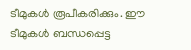ടീമുകള്‍ രൂപീകരിക്കും. ഈ ടീമുകള്‍ ബന്ധപ്പെട്ട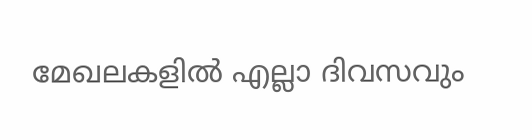മേഖലകളില്‍ എല്ലാ ദിവസവും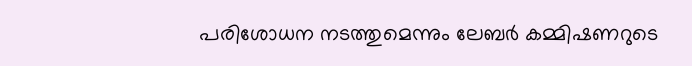പരിശോധന നടത്തുമെന്നും ലേബര്‍ കമ്മിഷണറുടെ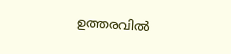ഉത്തരവില്‍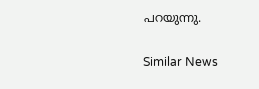പറയുന്നു.

Similar News